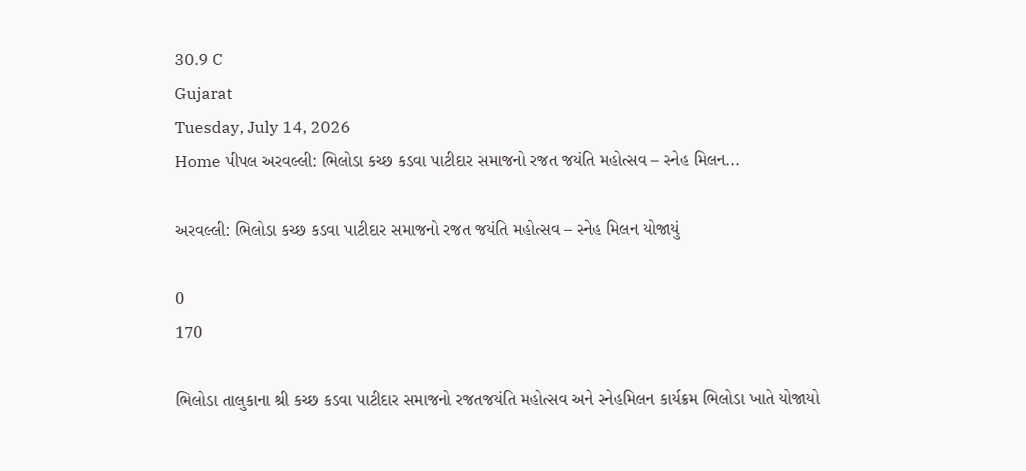30.9 C
Gujarat
Tuesday, July 14, 2026
Home પીપલ અરવલ્લી: ભિલોડા કચ્છ કડવા પાટીદાર સમાજનો રજત જયંતિ મહોત્સવ – સ્નેહ મિલન...

અરવલ્લી: ભિલોડા કચ્છ કડવા પાટીદાર સમાજનો રજત જયંતિ મહોત્સવ – સ્નેહ મિલન યોજાયું

0
170

ભિલોડા તાલુકાના શ્રી કચ્છ કડવા પાટીદાર સમાજનો રજતજયંતિ મહોત્સવ અને સ્નેહમિલન કાર્યક્રમ ભિલોડા ખાતે યોજાયો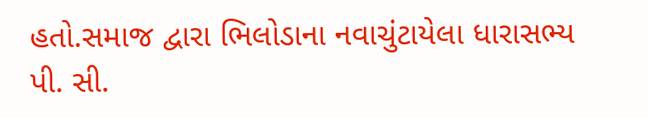હતો.સમાજ દ્વારા ભિલોડાના નવાચુંટાયેલા ધારાસભ્ય પી. સી.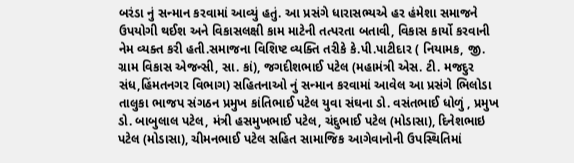બરંડા નું સન્માન કરવામાં આવ્યું હતું. આ પ્રસંગે ધારાસભ્યએ હર હંમેશા સમાજને ઉપયોગી થઈશ અને વિકાસલક્ષી કામ માટેની તત્પરતા બતાવી, વિકાસ કાર્યો કરવાની નેમ વ્યક્ત કરી હતી.સમાજના વિશિષ્ટ વ્યક્તિ તરીકે કે.પી.પાટીદાર ( નિયામક, જી. ગ્રામ વિકાસ એજન્સી, સા. કાં), જગદીશભાઈ પટેલ (મહામંત્રી એસ. ટી. મજદુર સંધ,હિંમતનગર વિભાગ) સહિતનાઓ નું સન્માન કરવામાં આવેલ આ પ્રસંગે ભિલોડા તાલુકા ભાજપ સંગઠન પ્રમુખ કાંતિભાઈ પટેલ યુવા સંઘના ડો. વસંતભાઈ ધોળું , પ્રમુખ ડો. બાબુલાલ પટેલ, મંત્રી હસમુખભાઈ પટેલ, ચંદુભાઈ પટેલ (મોડાસા), દિનેશભાઇ પટેલ (મોડાસા), ચીમનભાઈ પટેલ સહિત સામાજિક આગેવાનોની ઉપસ્થિતિમાં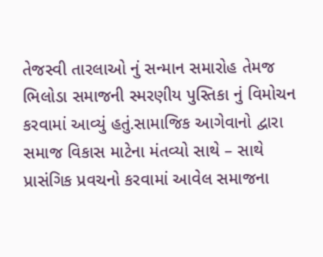તેજસ્વી તારલાઓ નું સન્માન સમારોહ તેમજ ભિલોડા સમાજની સ્મરણીય પુસ્તિકા નું વિમોચન કરવામાં આવ્યું હતું.સામાજિક આગેવાનો દ્વારા સમાજ વિકાસ માટેના મંતવ્યો સાથે – સાથે પ્રાસંગિક પ્રવચનો કરવામાં આવેલ સમાજના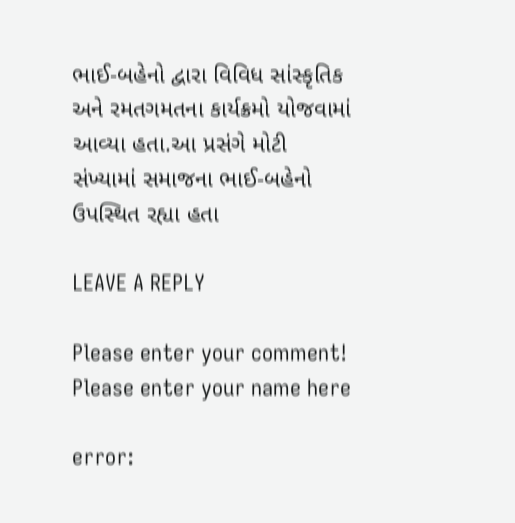ભાઈ-બહેનો દ્વારા વિવિધ સાંસ્કૃતિક અને રમતગમતના કાર્યક્રમો યોજવામાં આવ્યા હતા.આ પ્રસંગે મોટી સંખ્યામાં સમાજના ભાઈ-બહેનો ઉપસ્થિત રહ્યા હતા

LEAVE A REPLY

Please enter your comment!
Please enter your name here

error: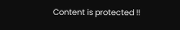Content is protected !!